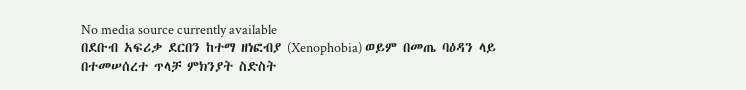No media source currently available
በደቡብ አፍሪቃ ደርበን ከተማ ዘነፎብያ (Xenophobia) ወይም በመጤ ባዕዳን ላይ በተመሠሰረተ ጥላቻ ምክንያት ስድስት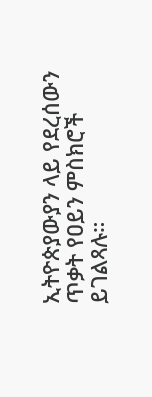ኢትዮጵያውያን ላይ የደረሰውን ጥቃት የዐይን ምስክሮች ይገልጻሉ።